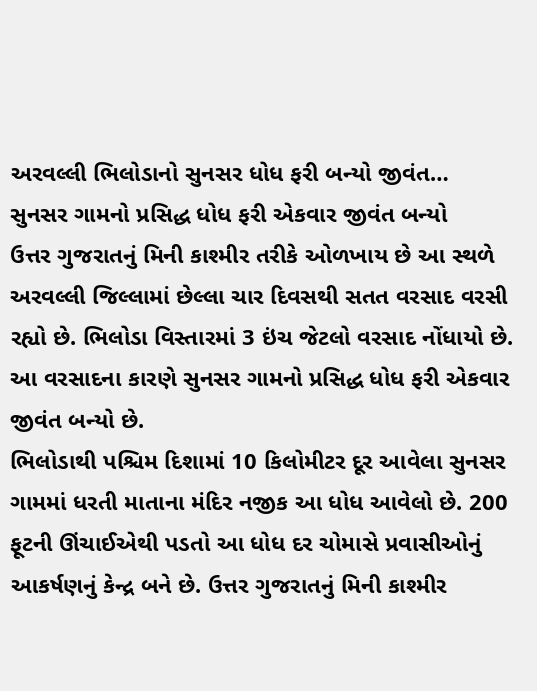અરવલ્લી ભિલોડાનો સુનસર ધોધ ફરી બન્યો જીવંત…
સુનસર ગામનો પ્રસિદ્ધ ધોધ ફરી એકવાર જીવંત બન્યો
ઉત્તર ગુજરાતનું મિની કાશ્મીર તરીકે ઓળખાય છે આ સ્થળે
અરવલ્લી જિલ્લામાં છેલ્લા ચાર દિવસથી સતત વરસાદ વરસી રહ્યો છે. ભિલોડા વિસ્તારમાં 3 ઇંચ જેટલો વરસાદ નોંધાયો છે. આ વરસાદના કારણે સુનસર ગામનો પ્રસિદ્ધ ધોધ ફરી એકવાર જીવંત બન્યો છે.
ભિલોડાથી પશ્ચિમ દિશામાં 10 કિલોમીટર દૂર આવેલા સુનસર ગામમાં ધરતી માતાના મંદિર નજીક આ ધોધ આવેલો છે. 200 ફૂટની ઊંચાઈએથી પડતો આ ધોધ દર ચોમાસે પ્રવાસીઓનું આકર્ષણનું કેન્દ્ર બને છે. ઉત્તર ગુજરાતનું મિની કાશ્મીર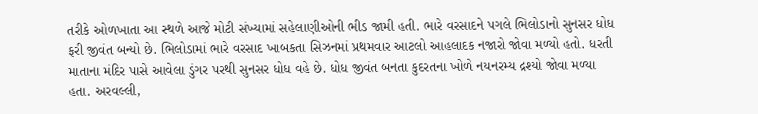તરીકે ઓળખાતા આ સ્થળે આજે મોટી સંખ્યામાં સહેલાણીઓની ભીડ જામી હતી. ભારે વરસાદને પગલે ભિલોડાનો સુનસર ધોધ ફરી જીવંત બન્યો છે. ભિલોડામાં ભારે વરસાદ ખાબકતા સિઝનમાં પ્રથમવાર આટલો આહલાદક નજારો જોવા મળ્યો હતો. ધરતી માતાના મંદિર પાસે આવેલા ડુંગર પરથી સુનસર ધોધ વહે છે. ધોધ જીવંત બનતા કુદરતના ખોળે નયનરમ્ય દ્રશ્યો જોવા મળ્યા હતા. અરવલ્લી,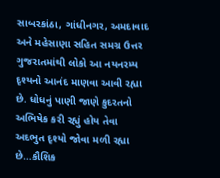સાબરકાંઠા, ગાંધીનગર, અમદાવાદ અને મહેસાણા સહિત સમગ્ર ઉત્તર ગુજરાતમાંથી લોકો આ નયનરમ્ય દૃશ્યનો આનંદ માણવા આવી રહ્યા છે. ધોધનું પાણી જાણે કુદરતનો અભિષેક કરી રહ્યું હોય તેવા અદભુત દૃશ્યો જોવા મળી રહ્યા છે…કૌશિક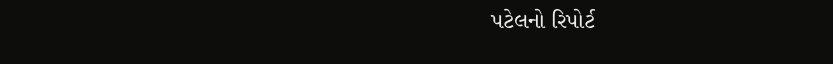પટેલનો રિપોર્ટ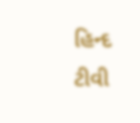હિન્દ ટીવી